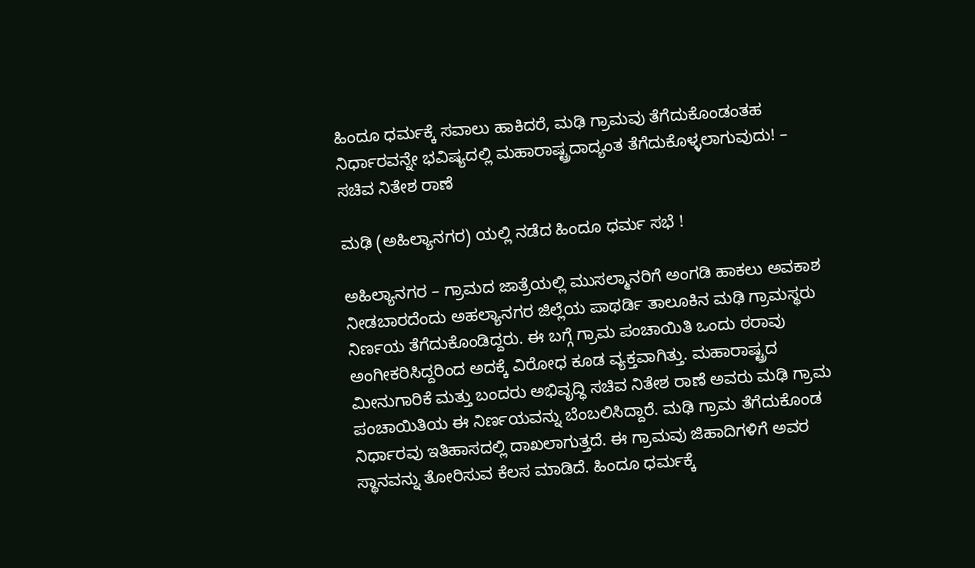ಹಿಂದೂ ಧರ್ಮಕ್ಕೆ ಸವಾಲು ಹಾಕಿದರೆ, ಮಢಿ ಗ್ರಾಮವು ತೆಗೆದುಕೊಂಡಂತಹ ನಿರ್ಧಾರವನ್ನೇ ಭವಿಷ್ಯದಲ್ಲಿ ಮಹಾರಾಷ್ಟ್ರದಾದ್ಯಂತ ತೆಗೆದುಕೊಳ್ಳಲಾಗುವುದು! – ಸಚಿವ ನಿತೇಶ ರಾಣೆ

ಮಢಿ (ಅಹಿಲ್ಯಾನಗರ) ಯಲ್ಲಿ ನಡೆದ ಹಿಂದೂ ಧರ್ಮ ಸಭೆ !

ಅಹಿಲ್ಯಾನಗರ – ಗ್ರಾಮದ ಜಾತ್ರೆಯಲ್ಲಿ ಮುಸಲ್ಮಾನರಿಗೆ ಅಂಗಡಿ ಹಾಕಲು ಅವಕಾಶ ನೀಡಬಾರದೆಂದು ಅಹಲ್ಯಾನಗರ ಜಿಲ್ಲೆಯ ಪಾಥರ್ಡಿ ತಾಲೂಕಿನ ಮಢಿ ಗ್ರಾಮಸ್ಥರು ನಿರ್ಣಯ ತೆಗೆದುಕೊಂಡಿದ್ದರು. ಈ ಬಗ್ಗೆ ಗ್ರಾಮ ಪಂಚಾಯಿತಿ ಒಂದು ಠರಾವು ಅಂಗೀಕರಿಸಿದ್ದರಿಂದ ಅದಕ್ಕೆ ವಿರೋಧ ಕೂಡ ವ್ಯಕ್ತವಾಗಿತ್ತು. ಮಹಾರಾಷ್ಟ್ರದ ಮೀನುಗಾರಿಕೆ ಮತ್ತು ಬಂದರು ಅಭಿವೃದ್ಧಿ ಸಚಿವ ನಿತೇಶ ರಾಣೆ ಅವರು ಮಢಿ ಗ್ರಾಮ ಪಂಚಾಯಿತಿಯ ಈ ನಿರ್ಣಯವನ್ನು ಬೆಂಬಲಿಸಿದ್ದಾರೆ. ಮಢಿ ಗ್ರಾಮ ತೆಗೆದುಕೊಂಡ ನಿರ್ಧಾರವು ಇತಿಹಾಸದಲ್ಲಿ ದಾಖಲಾಗುತ್ತದೆ. ಈ ಗ್ರಾಮವು ಜಿಹಾದಿಗಳಿಗೆ ಅವರ ಸ್ಥಾನವನ್ನು ತೋರಿಸುವ ಕೆಲಸ ಮಾಡಿದೆ. ಹಿಂದೂ ಧರ್ಮಕ್ಕೆ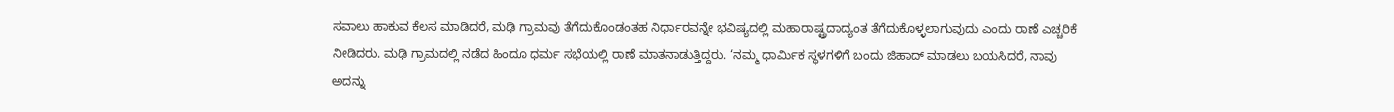ಸವಾಲು ಹಾಕುವ ಕೆಲಸ ಮಾಡಿದರೆ, ಮಢಿ ಗ್ರಾಮವು ತೆಗೆದುಕೊಂಡಂತಹ ನಿರ್ಧಾರವನ್ನೇ ಭವಿಷ್ಯದಲ್ಲಿ ಮಹಾರಾಷ್ಟ್ರದಾದ್ಯಂತ ತೆಗೆದುಕೊಳ್ಳಲಾಗುವುದು ಎಂದು ರಾಣೆ ಎಚ್ಚರಿಕೆ ನೀಡಿದರು. ಮಢಿ ಗ್ರಾಮದಲ್ಲಿ ನಡೆದ ಹಿಂದೂ ಧರ್ಮ ಸಭೆಯಲ್ಲಿ ರಾಣೆ ಮಾತನಾಡುತ್ತಿದ್ದರು. ‘ನಮ್ಮ ಧಾರ್ಮಿಕ ಸ್ಥಳಗಳಿಗೆ ಬಂದು ಜಿಹಾದ್ ಮಾಡಲು ಬಯಸಿದರೆ, ನಾವು ಅದನ್ನು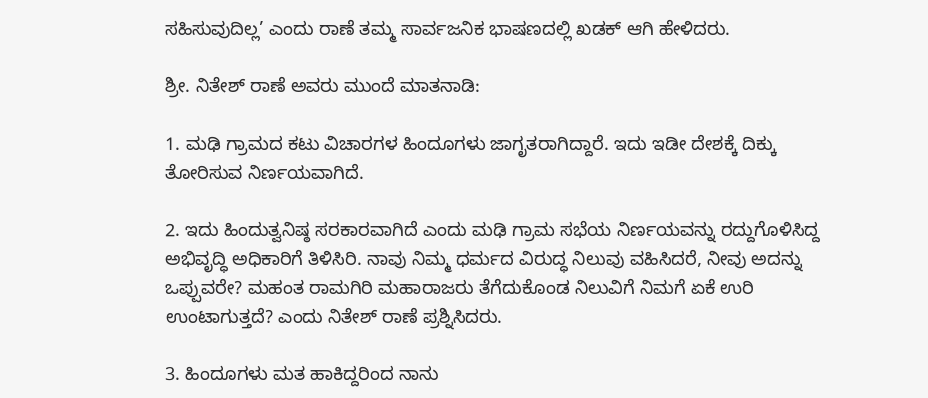ಸಹಿಸುವುದಿಲ್ಲ’ ಎಂದು ರಾಣೆ ತಮ್ಮ ಸಾರ್ವಜನಿಕ ಭಾಷಣದಲ್ಲಿ ಖಡಕ್ ಆಗಿ ಹೇಳಿದರು.

ಶ್ರೀ. ನಿತೇಶ್ ರಾಣೆ ಅವರು ಮುಂದೆ ಮಾತನಾಡಿ:

1. ಮಢಿ ಗ್ರಾಮದ ಕಟು ವಿಚಾರಗಳ ಹಿಂದೂಗಳು ಜಾಗೃತರಾಗಿದ್ದಾರೆ. ಇದು ಇಡೀ ದೇಶಕ್ಕೆ ದಿಕ್ಕು ತೋರಿಸುವ ನಿರ್ಣಯವಾಗಿದೆ.

2. ಇದು ಹಿಂದುತ್ವನಿಷ್ಠ ಸರಕಾರವಾಗಿದೆ ಎಂದು ಮಢಿ ಗ್ರಾಮ ಸಭೆಯ ನಿರ್ಣಯವನ್ನು ರದ್ದುಗೊಳಿಸಿದ್ದ ಅಭಿವೃದ್ಧಿ ಅಧಿಕಾರಿಗೆ ತಿಳಿಸಿರಿ. ನಾವು ನಿಮ್ಮ ಧರ್ಮದ ವಿರುದ್ಧ ನಿಲುವು ವಹಿಸಿದರೆ, ನೀವು ಅದನ್ನು ಒಪ್ಪುವರೇ? ಮಹಂತ ರಾಮಗಿರಿ ಮಹಾರಾಜರು ತೆಗೆದುಕೊಂಡ ನಿಲುವಿಗೆ ನಿಮಗೆ ಏಕೆ ಉರಿ ಉಂಟಾಗುತ್ತದೆ? ಎಂದು ನಿತೇಶ್ ರಾಣೆ ಪ್ರಶ್ನಿಸಿದರು.

3. ಹಿಂದೂಗಳು ಮತ ಹಾಕಿದ್ದರಿಂದ ನಾನು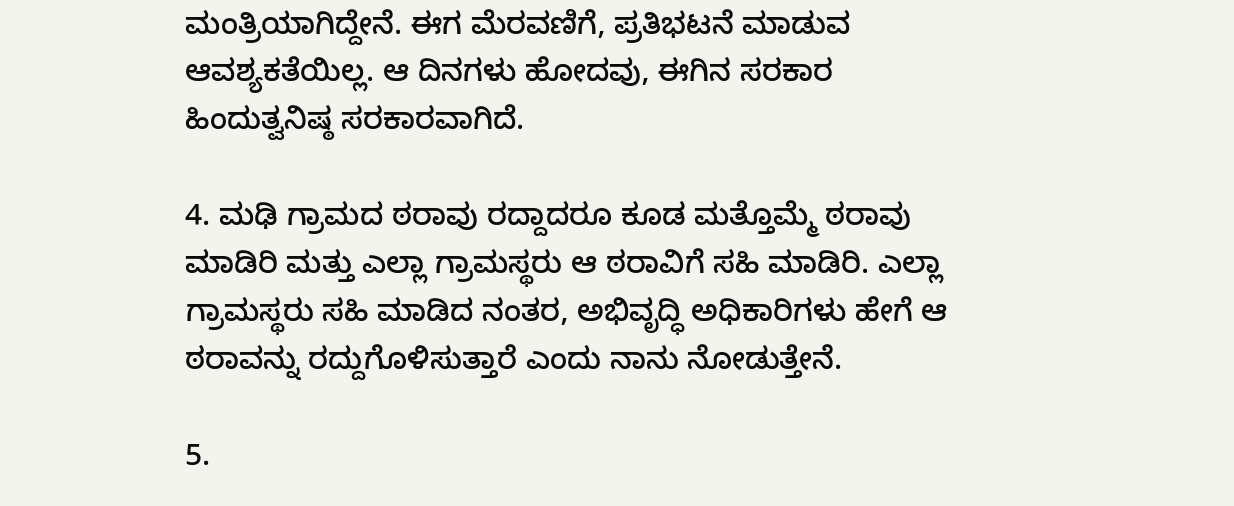ಮಂತ್ರಿಯಾಗಿದ್ದೇನೆ. ಈಗ ಮೆರವಣಿಗೆ, ಪ್ರತಿಭಟನೆ ಮಾಡುವ ಆವಶ್ಯಕತೆಯಿಲ್ಲ. ಆ ದಿನಗಳು ಹೋದವು, ಈಗಿನ ಸರಕಾರ ಹಿಂದುತ್ವನಿಷ್ಠ ಸರಕಾರವಾಗಿದೆ.

4. ಮಢಿ ಗ್ರಾಮದ ಠರಾವು ರದ್ದಾದರೂ ಕೂಡ ಮತ್ತೊಮ್ಮೆ ಠರಾವು ಮಾಡಿರಿ ಮತ್ತು ಎಲ್ಲಾ ಗ್ರಾಮಸ್ಥರು ಆ ಠರಾವಿಗೆ ಸಹಿ ಮಾಡಿರಿ. ಎಲ್ಲಾ ಗ್ರಾಮಸ್ಥರು ಸಹಿ ಮಾಡಿದ ನಂತರ, ಅಭಿವೃದ್ಧಿ ಅಧಿಕಾರಿಗಳು ಹೇಗೆ ಆ ಠರಾವನ್ನು ರದ್ದುಗೊಳಿಸುತ್ತಾರೆ ಎಂದು ನಾನು ನೋಡುತ್ತೇನೆ.

5.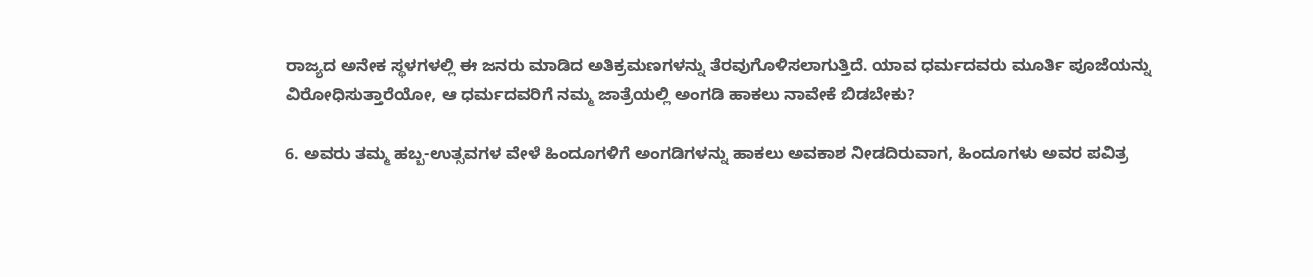ರಾಜ್ಯದ ಅನೇಕ ಸ್ಥಳಗಳಲ್ಲಿ ಈ ಜನರು ಮಾಡಿದ ಅತಿಕ್ರಮಣಗಳನ್ನು ತೆರವುಗೊಳಿಸಲಾಗುತ್ತಿದೆ. ಯಾವ ಧರ್ಮದವರು ಮೂರ್ತಿ ಪೂಜೆಯನ್ನು ವಿರೋಧಿಸುತ್ತಾರೆಯೋ, ಆ ಧರ್ಮದವರಿಗೆ ನಮ್ಮ ಜಾತ್ರೆಯಲ್ಲಿ ಅಂಗಡಿ ಹಾಕಲು ನಾವೇಕೆ ಬಿಡಬೇಕು?

6. ಅವರು ತಮ್ಮ ಹಬ್ಬ-ಉತ್ಸವಗಳ ವೇಳೆ ಹಿಂದೂಗಳಿಗೆ ಅಂಗಡಿಗಳನ್ನು ಹಾಕಲು ಅವಕಾಶ ನೀಡದಿರುವಾಗ, ಹಿಂದೂಗಳು ಅವರ ಪವಿತ್ರ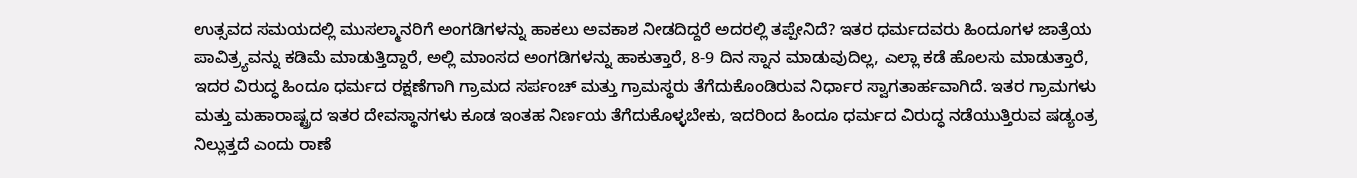ಉತ್ಸವದ ಸಮಯದಲ್ಲಿ ಮುಸಲ್ಮಾನರಿಗೆ ಅಂಗಡಿಗಳನ್ನು ಹಾಕಲು ಅವಕಾಶ ನೀಡದಿದ್ದರೆ ಅದರಲ್ಲಿ ತಪ್ಪೇನಿದೆ? ಇತರ ಧರ್ಮದವರು ಹಿಂದೂಗಳ ಜಾತ್ರೆಯ ಪಾವಿತ್ರ್ಯವನ್ನು ಕಡಿಮೆ ಮಾಡುತ್ತಿದ್ದಾರೆ, ಅಲ್ಲಿ ಮಾಂಸದ ಅಂಗಡಿಗಳನ್ನು ಹಾಕುತ್ತಾರೆ, 8-9 ದಿನ ಸ್ನಾನ ಮಾಡುವುದಿಲ್ಲ, ಎಲ್ಲಾ ಕಡೆ ಹೊಲಸು ಮಾಡುತ್ತಾರೆ, ಇದರ ವಿರುದ್ಧ ಹಿಂದೂ ಧರ್ಮದ ರಕ್ಷಣೆಗಾಗಿ ಗ್ರಾಮದ ಸರ್ಪಂಚ್ ಮತ್ತು ಗ್ರಾಮಸ್ಥರು ತೆಗೆದುಕೊಂಡಿರುವ ನಿರ್ಧಾರ ಸ್ವಾಗತಾರ್ಹವಾಗಿದೆ. ಇತರ ಗ್ರಾಮಗಳು ಮತ್ತು ಮಹಾರಾಷ್ಟ್ರದ ಇತರ ದೇವಸ್ಥಾನಗಳು ಕೂಡ ಇಂತಹ ನಿರ್ಣಯ ತೆಗೆದುಕೊಳ್ಳಬೇಕು, ಇದರಿಂದ ಹಿಂದೂ ಧರ್ಮದ ವಿರುದ್ಧ ನಡೆಯುತ್ತಿರುವ ಷಡ್ಯಂತ್ರ ನಿಲ್ಲುತ್ತದೆ ಎಂದು ರಾಣೆ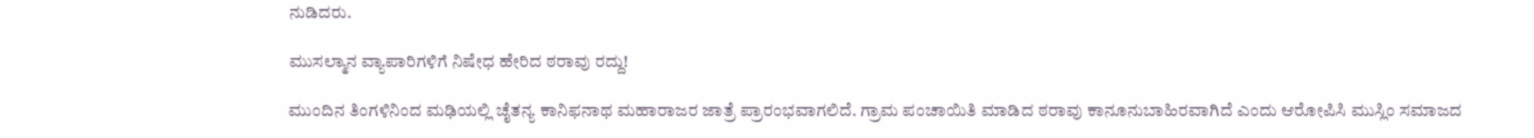ನುಡಿದರು.

ಮುಸಲ್ಮಾನ ವ್ಯಾಪಾರಿಗಳಿಗೆ ನಿಷೇಧ ಹೇರಿದ ಠರಾವು ರದ್ದು!

ಮುಂದಿನ ತಿಂಗಳಿನಿಂದ ಮಢಿಯಲ್ಲಿ ಚೈತನ್ಯ ಕಾನಿಫನಾಥ ಮಹಾರಾಜರ ಜಾತ್ರೆ ಪ್ರಾರಂಭವಾಗಲಿದೆ. ಗ್ರಾಮ ಪಂಚಾಯಿತಿ ಮಾಡಿದ ಠರಾವು ಕಾನೂನುಬಾಹಿರವಾಗಿದೆ ಎಂದು ಆರೋಪಿಸಿ ಮುಸ್ಲಿಂ ಸಮಾಜದ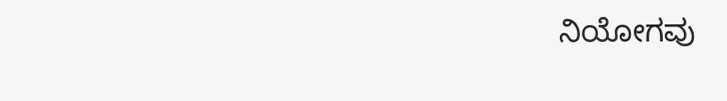ನಿಯೋಗವು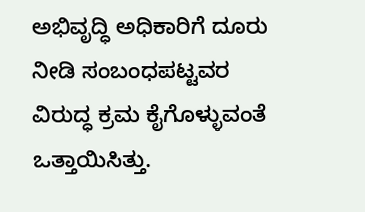ಅಭಿವೃದ್ಧಿ ಅಧಿಕಾರಿಗೆ ದೂರು ನೀಡಿ ಸಂಬಂಧಪಟ್ಟವರ ವಿರುದ್ಧ ಕ್ರಮ ಕೈಗೊಳ್ಳುವಂತೆ ಒತ್ತಾಯಿಸಿತ್ತು.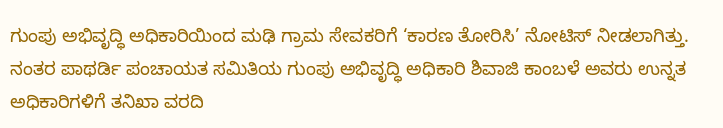ಗುಂಪು ಅಭಿವೃದ್ಧಿ ಅಧಿಕಾರಿಯಿಂದ ಮಢಿ ಗ್ರಾಮ ಸೇವಕರಿಗೆ ‘ಕಾರಣ ತೋರಿಸಿ’ ನೋಟಿಸ್ ನೀಡಲಾಗಿತ್ತು. ನಂತರ ಪಾಥರ್ಡಿ ಪಂಚಾಯತ ಸಮಿತಿಯ ಗುಂಪು ಅಭಿವೃದ್ಧಿ ಅಧಿಕಾರಿ ಶಿವಾಜಿ ಕಾಂಬಳೆ ಅವರು ಉನ್ನತ ಅಧಿಕಾರಿಗಳಿಗೆ ತನಿಖಾ ವರದಿ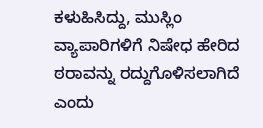ಕಳುಹಿಸಿದ್ದು, ಮುಸ್ಲಿಂ ವ್ಯಾಪಾರಿಗಳಿಗೆ ನಿಷೇಧ ಹೇರಿದ ಠರಾವನ್ನು ರದ್ದುಗೊಳಿಸಲಾಗಿದೆ ಎಂದು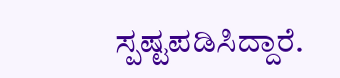ಸ್ಪಷ್ಟಪಡಿಸಿದ್ದಾರೆ.